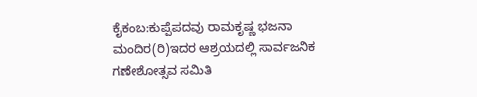ಕೈಕಂಬ:ಕುಪ್ಪೆಪದವು ರಾಮಕೃಷ್ಣ ಭಜನಾ ಮಂದಿರ(ರಿ)ಇದರ ಆಶ್ರಯದಲ್ಲಿ ಸಾರ್ವಜನಿಕ ಗಣೇಶೋತ್ಸವ ಸಮಿತಿ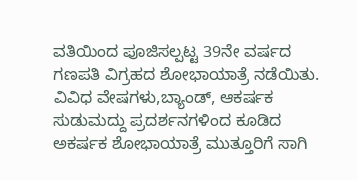ವತಿಯಿಂದ ಪೂಜಿಸಲ್ಪಟ್ಟ 39ನೇ ವರ್ಷದ ಗಣಪತಿ ವಿಗ್ರಹದ ಶೋಭಾಯಾತ್ರೆ ನಡೆಯಿತು. ವಿವಿಧ ವೇಷಗಳು,ಬ್ಯಾಂಡ್, ಆಕರ್ಷಕ ಸುಡುಮದ್ದು ಪ್ರದರ್ಶನಗಳಿಂದ ಕೂಡಿದ ಅಕರ್ಷಕ ಶೋಭಾಯಾತ್ರೆ ಮುತ್ತೂರಿಗೆ ಸಾಗಿ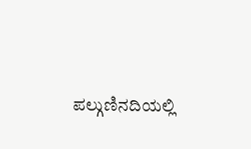ಪಲ್ಗುಣಿನದಿಯಲ್ಲಿ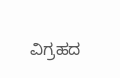ವಿಗ್ರಹದ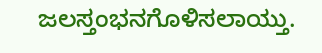ಜಲಸ್ತಂಭನಗೊಳಿಸಲಾಯ್ತು.